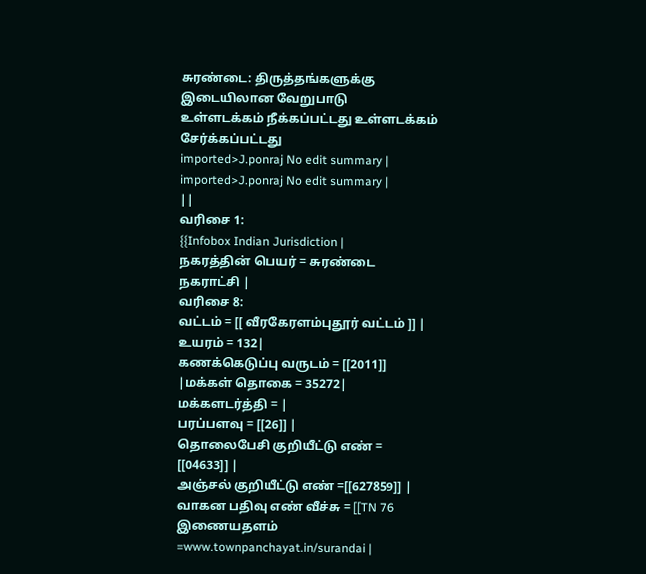சுரண்டை: திருத்தங்களுக்கு இடையிலான வேறுபாடு
உள்ளடக்கம் நீக்கப்பட்டது உள்ளடக்கம் சேர்க்கப்பட்டது
imported>J.ponraj No edit summary |
imported>J.ponraj No edit summary |
||
வரிசை 1:
{{Infobox Indian Jurisdiction |
நகரத்தின் பெயர் = சுரண்டை நகராட்சி |
வரிசை 8:
வட்டம் = [[ வீரகேரளம்புதூர் வட்டம் ]] |
உயரம் = 132|
கணக்கெடுப்பு வருடம் = [[2011]] |மக்கள் தொகை = 35272|
மக்களடர்த்தி = |
பரப்பளவு = [[26]] |
தொலைபேசி குறியீட்டு எண் = [[04633]] |
அஞ்சல் குறியீட்டு எண் =[[627859]] |
வாகன பதிவு எண் வீச்சு = [[TN 76
இணையதளம் =www.townpanchayat.in/surandai |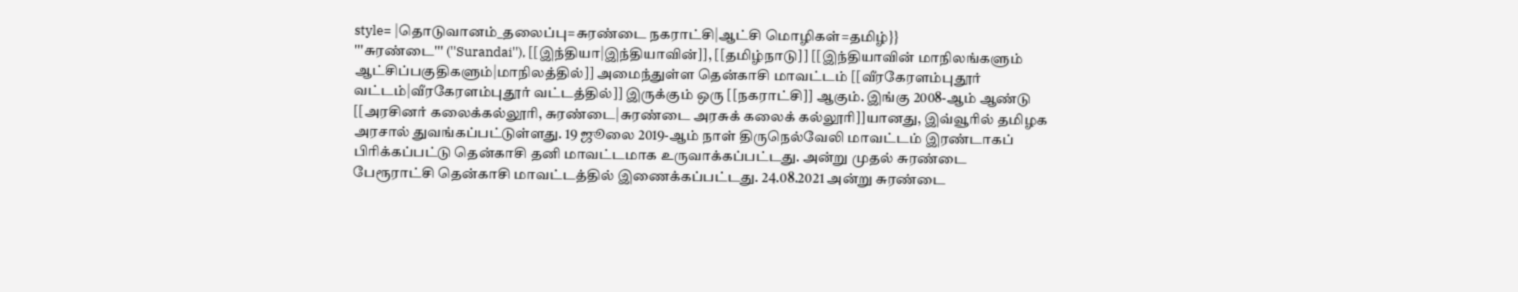style= |தொடுவானம்_தலைப்பு=சுரண்டை நகராட்சி|ஆட்சி மொழிகள்=தமிழ்}}
'''சுரண்டை''' (''Surandai''), [[இந்தியா|இந்தியாவின்]], [[தமிழ்நாடு]] [[இந்தியாவின் மாநிலங்களும் ஆட்சிப்பகுதிகளும்|மாநிலத்தில்]] அமைந்துள்ள தென்காசி மாவட்டம் [[வீரகேரளம்புதூர் வட்டம்|வீரகேரளம்புதூர் வட்டத்தில்]] இருக்கும் ஒரு [[நகராட்சி]] ஆகும். இங்கு 2008-ஆம் ஆண்டு [[அரசினர் கலைக்கல்லூரி, சுரண்டை|சுரண்டை அரசுக் கலைக் கல்லூரி]]யானது, இவ்வூரில் தமிழக அரசால் துவங்கப்பட்டுள்ளது. 19 ஜூலை 2019-ஆம் நாள் திருநெல்வேலி மாவட்டம் இரண்டாகப் பிரிக்கப்பட்டு தென்காசி தனி மாவட்டமாக உருவாக்கப்பட்டது. அன்று முதல் சுரண்டை பேரூராட்சி தென்காசி மாவட்டத்தில் இணைக்கப்பட்டது. 24.08.2021 அன்று சுரண்டை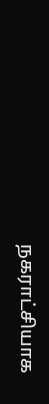நகராட்சியாக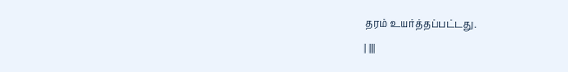தரம் உயர்த்தப்பட்டது.
| |||